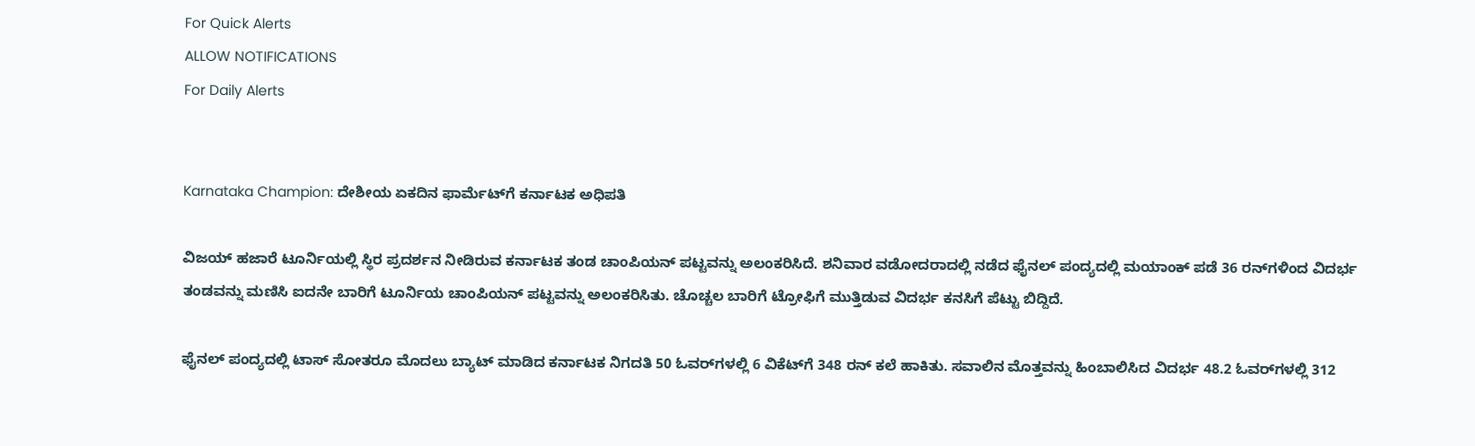For Quick Alerts
ALLOW NOTIFICATIONS
For Daily Alerts


Karnataka Champion: ದೇಶೀಯ ಏಕದಿನ ಫಾರ್ಮೆಟ್‌ಗೆ ಕರ್ನಾಟಕ ಅಧಿಪತಿ

ವಿಜಯ್ ಹಜಾರೆ ಟೂರ್ನಿಯಲ್ಲಿ ಸ್ಥಿರ ಪ್ರದರ್ಶನ ನೀಡಿರುವ ಕರ್ನಾಟಕ ತಂಡ ಚಾಂಪಿಯನ್‌ ಪಟ್ಟವನ್ನು ಅಲಂಕರಿಸಿದೆ. ಶನಿವಾರ ವಡೋದರಾದಲ್ಲಿ ನಡೆದ ಫೈನಲ್ ಪಂದ್ಯದಲ್ಲಿ ಮಯಾಂಕ್‌ ಪಡೆ 36 ರನ್‌ಗಳಿಂದ ವಿದರ್ಭ ತಂಡವನ್ನು ಮಣಿಸಿ ಐದನೇ ಬಾರಿಗೆ ಟೂರ್ನಿಯ ಚಾಂಪಿಯನ್ ಪಟ್ಟವನ್ನು ಅಲಂಕರಿಸಿತು. ಚೊಚ್ಚಲ ಬಾರಿಗೆ ಟ್ರೋಫಿಗೆ ಮುತ್ತಿಡುವ ವಿದರ್ಭ ಕನಸಿಗೆ ಪೆಟ್ಟು ಬಿದ್ದಿದೆ.

ಫೈನಲ್‌ ಪಂದ್ಯದಲ್ಲಿ ಟಾಸ್‌ ಸೋತರೂ ಮೊದಲು ಬ್ಯಾಟ್ ಮಾಡಿದ ಕರ್ನಾಟಕ ನಿಗದತಿ 50 ಓವರ್‌ಗಳಲ್ಲಿ 6 ವಿಕೆಟ್‌ಗೆ 348 ರನ್‌ ಕಲೆ ಹಾಕಿತು. ಸವಾಲಿನ ಮೊತ್ತವನ್ನು ಹಿಂಬಾಲಿಸಿದ ವಿದರ್ಭ 48.2 ಓವರ್‌ಗಳಲ್ಲಿ 312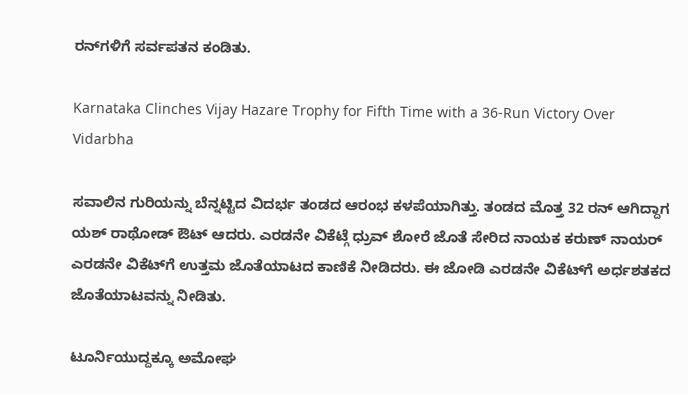ರನ್‌ಗಳಿಗೆ ಸರ್ವಪತನ ಕಂಡಿತು.

Karnataka Clinches Vijay Hazare Trophy for Fifth Time with a 36-Run Victory Over Vidarbha

ಸವಾಲಿನ ಗುರಿಯನ್ನು ಬೆನ್ನಟ್ಟಿದ ವಿದರ್ಭ ತಂಡದ ಆರಂಭ ಕಳಪೆಯಾಗಿತ್ತು. ತಂಡದ ಮೊತ್ತ 32 ರನ್ ಆಗಿದ್ದಾಗ ಯಶ್‌ ರಾಥೋಡ್‌ ಔಟ್ ಆದರು. ಎರಡನೇ ವಿಕೆಟ್ಗೆ ಧ್ರುವ್ ಶೋರೆ ಜೊತೆ ಸೇರಿದ ನಾಯಕ ಕರುಣ್‌ ನಾಯರ್‌ ಎರಡನೇ ವಿಕೆಟ್‌ಗೆ ಉತ್ತಮ ಜೊತೆಯಾಟದ ಕಾಣಿಕೆ ನೀಡಿದರು. ಈ ಜೋಡಿ ಎರಡನೇ ವಿಕೆಟ್‌ಗೆ ಅರ್ಧಶತಕದ ಜೊತೆಯಾಟವನ್ನು ನೀಡಿತು.

ಟೂರ್ನಿಯುದ್ದಕ್ಕೂ ಅಮೋಘ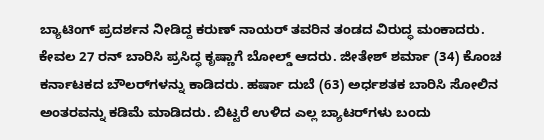ಬ್ಯಾಟಿಂಗ್ ಪ್ರದರ್ಶನ ನೀಡಿದ್ದ ಕರುಣ್‌ ನಾಯರ್‌ ತವರಿನ ತಂಡದ ವಿರುದ್ಧ ಮಂಕಾದರು. ಕೇವಲ 27 ರನ್‌ ಬಾರಿಸಿ ಪ್ರಸಿದ್ಧ ಕೃಷ್ಣಾಗೆ ಬೋಲ್ಡ್‌ ಆದರು. ಜೀತೇಶ್‌ ಶರ್ಮಾ (34) ಕೊಂಚ ಕರ್ನಾಟಕದ ಬೌಲರ್‌ಗಳನ್ನು ಕಾಡಿದರು. ಹರ್ಷಾ ದುಬೆ (63) ಅರ್ಧಶತಕ ಬಾರಿಸಿ ಸೋಲಿನ ಅಂತರವನ್ನು ಕಡಿಮೆ ಮಾಡಿದರು. ಬಿಟ್ಟರೆ ಉಳಿದ ಎಲ್ಲ ಬ್ಯಾಟರ್‌ಗಳು ಬಂದು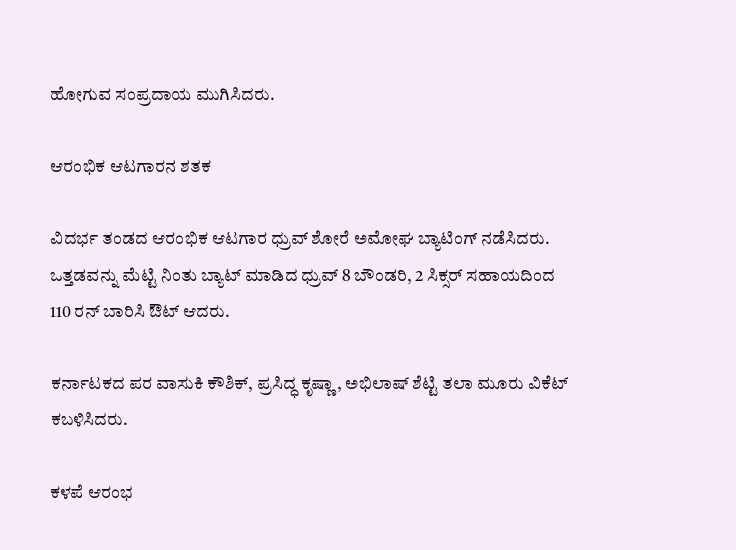ಹೋಗುವ ಸಂಪ್ರದಾಯ ಮುಗಿಸಿದರು.

ಆರಂಭಿಕ ಆಟಗಾರನ ಶತಕ

ವಿದರ್ಭ ತಂಡದ ಆರಂಭಿಕ ಆಟಗಾರ ಧ್ರುವ್ ಶೋರೆ ಅಮೋಘ ಬ್ಯಾಟಿಂಗ್ ನಡೆಸಿದರು. ಒತ್ತಡವನ್ನು ಮೆಟ್ಟಿ ನಿಂತು ಬ್ಯಾಟ್ ಮಾಡಿದ ಧ್ರುವ್ 8 ಬೌಂಡರಿ, 2 ಸಿಕ್ಸರ್ ಸಹಾಯದಿಂದ 110 ರನ್‌ ಬಾರಿಸಿ ಔಟ್ ಆದರು.

ಕರ್ನಾಟಕದ ಪರ ವಾಸುಕಿ ಕೌಶಿಕ್, ಪ್ರಸಿದ್ಧ ಕೃಷ್ಣಾ, ಅಭಿಲಾಷ್ ಶೆಟ್ಟಿ ತಲಾ ಮೂರು ವಿಕೆಟ್ ಕಬಳಿಸಿದರು.

ಕಳಪೆ ಆರಂಭ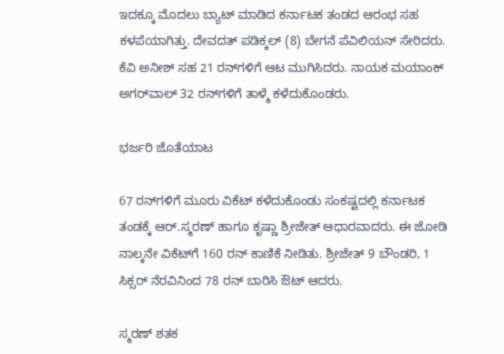ಇದಕ್ಕೂ ಮೊದಲು ಬ್ಯಾಟ್ ಮಾಡಿದ ಕರ್ನಾಟಕ ತಂಡದ ಆರಂಭ ಸಹ ಕಳಪೆಯಾಗಿತ್ತು. ದೇವದತ್ ಪಡಿಕ್ಕಲ್‌ (8) ಬೇಗನೆ ಪೆವಿಲಿಯನ್‌ ಸೇರಿದರು. ಕೆವಿ ಅನೀಶ್‌ ಸಹ 21 ರನ್‌ಗಳಿಗೆ ಆಟ ಮುಗಿಸಿದರು. ನಾಯಕ ಮಯಾಂಕ್‌ ಅಗರ್‌ವಾಲ್‌ 32 ರನ್‌ಗಳಿಗೆ ತಾಳ್ಮೆ ಕಳೆದುಕೊಂಡರು.

ಭರ್ಜರಿ ಜೊತೆಯಾಟ

67 ರನ್‌ಗಳಿಗೆ ಮೂರು ವಿಕೆಟ್‌ ಕಳೆದುಕೊಂಡು ಸಂಕಷ್ಟದಲ್ಲಿ ಕರ್ನಾಟಕ ತಂಡಕ್ಕೆ ಆರ್.ಸ್ಮರಣ್ ಹಾಗೂ ಕೃಷ್ಣಾ ಶ್ರೀಜೇತ್ ಆಧಾರವಾದರು. ಈ ಜೋಡಿ ನಾಲ್ಕನೇ ವಿಕೆಟ್‌ಗೆ 160 ರನ್‌ ಕಾಣಿಕೆ ನೀಡಿತು. ಶ್ರೀಜೇತ್‌ 9 ಬೌಂಡರಿ, 1 ಸಿಕ್ಸರ್‌ ನೆರವಿನಿಂದ 78 ರನ್ ಬಾರಿಸಿ ಔಟ್ ಆದರು.

ಸ್ಮರಣ್ ಶತಕ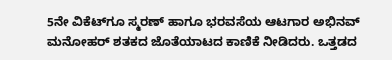5ನೇ ವಿಕೆಟ್‌ಗೂ ಸ್ಮರಣ್‌ ಹಾಗೂ ಭರವಸೆಯ ಆಟಗಾರ ಅಭಿನವ್ ಮನೋಹರ್ ಶತಕದ ಜೊತೆಯಾಟದ ಕಾಣಿಕೆ ನೀಡಿದರು. ಒತ್ತಡದ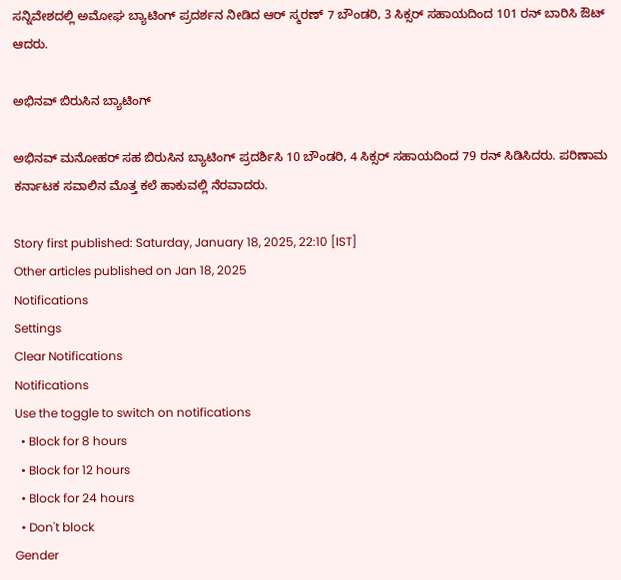ಸನ್ನಿವೇಶದಲ್ಲಿ ಅಮೋಘ ಬ್ಯಾಟಿಂಗ್ ಪ್ರದರ್ಶನ ನೀಡಿದ ಆರ್‌ ಸ್ಮರಣ್‌ 7 ಬೌಂಡರಿ, 3 ಸಿಕ್ಸರ್ ಸಹಾಯದಿಂದ 101 ರನ್‌ ಬಾರಿಸಿ ಔಟ್ ಆದರು.

ಅಭಿನವ್ ಬಿರುಸಿನ ಬ್ಯಾಟಿಂಗ್

ಅಭಿನವ್ ಮನೋಹರ್‌ ಸಹ ಬಿರುಸಿನ ಬ್ಯಾಟಿಂಗ್ ಪ್ರದರ್ಶಿಸಿ 10 ಬೌಂಡರಿ, 4 ಸಿಕ್ಸರ್ ಸಹಾಯದಿಂದ 79 ರನ್‌ ಸಿಡಿಸಿದರು. ಪರಿಣಾಮ ಕರ್ನಾಟಕ ಸವಾಲಿನ ಮೊತ್ತ ಕಲೆ ಹಾಕುವಲ್ಲಿ ನೆರವಾದರು.

Story first published: Saturday, January 18, 2025, 22:10 [IST]
Other articles published on Jan 18, 2025
Notifications
Settings
Clear Notifications
Notifications
Use the toggle to switch on notifications
  • Block for 8 hours
  • Block for 12 hours
  • Block for 24 hours
  • Don't block
Gender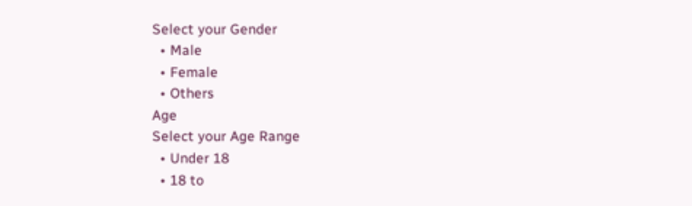Select your Gender
  • Male
  • Female
  • Others
Age
Select your Age Range
  • Under 18
  • 18 to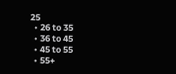25
  • 26 to 35
  • 36 to 45
  • 45 to 55
  • 55+